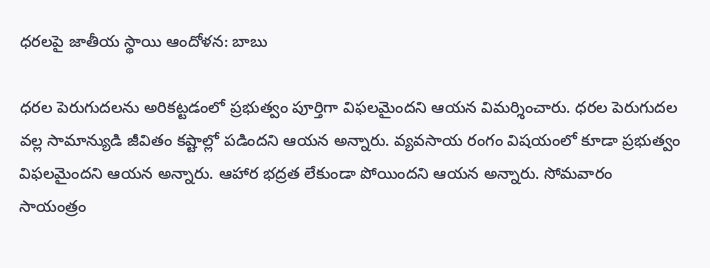ధరలపై జాతీయ స్థాయి ఆందోళన: బాబు

ధరల పెరుగుదలను అరికట్టడంలో ప్రభుత్వం పూర్తిగా విఫలమైందని ఆయన విమర్శించారు. ధరల పెరుగుదల వల్ల సామాన్యుడి జీవితం కష్టాల్లో పడిందని ఆయన అన్నారు. వ్యవసాయ రంగం విషయంలో కూడా ప్రభుత్వం విఫలమైందని ఆయన అన్నారు. ఆహార భద్రత లేకుండా పోయిందని ఆయన అన్నారు. సోమవారం సాయంత్రం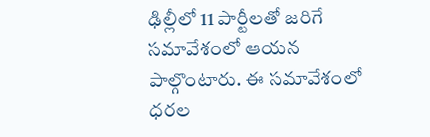ఢిల్లీలో 11 పార్టీలతో జరిగే సమావేశంలో ఆయన పాల్గొంటారు. ఈ సమావేశంలో ధరల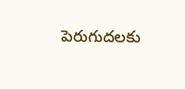పెరుగుదలకు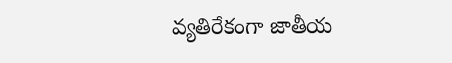వ్యతిరేకంగా జాతీయ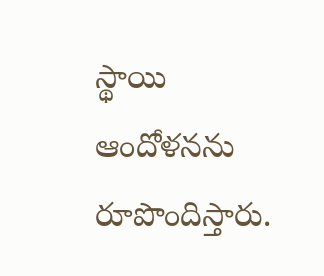స్థాయి ఆందోళనను రూపొందిస్తారు.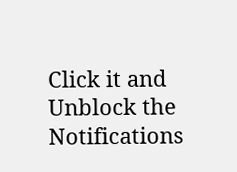Click it and Unblock the Notifications